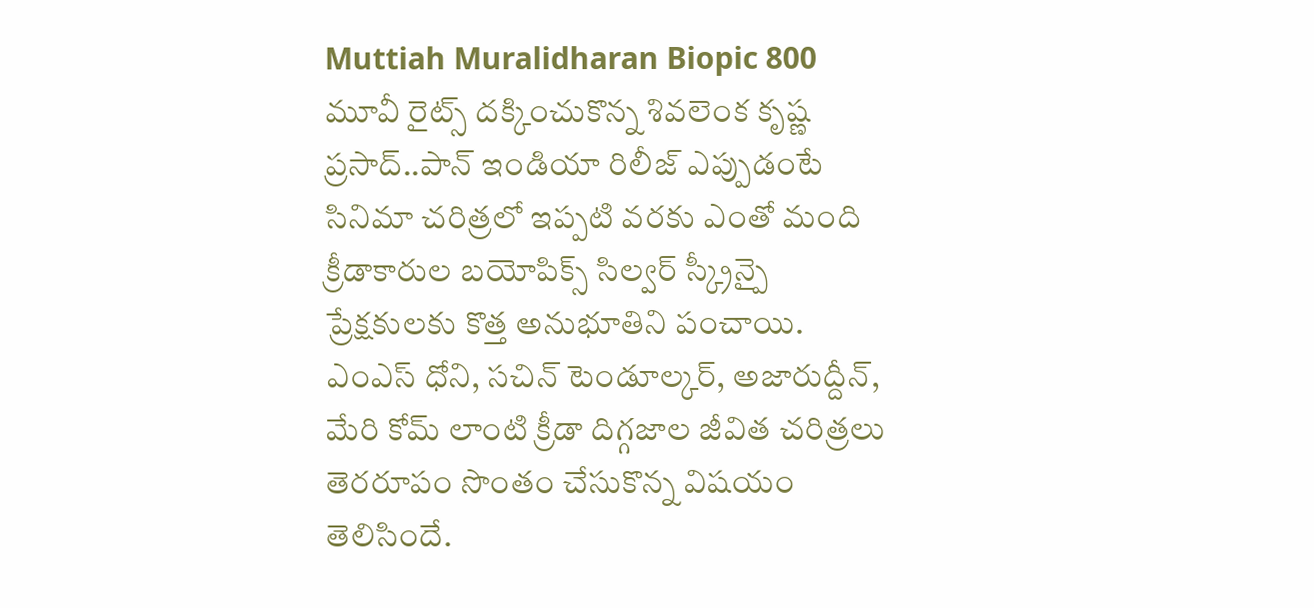Muttiah Muralidharan Biopic 800 మూవీ రైట్స్ దక్కించుకొన్న శివలెంక కృష్ణ ప్రసాద్..పాన్ ఇండియా రిలీజ్ ఎప్పుడంటే
సినిమా చరిత్రలో ఇప్పటి వరకు ఎంతో మంది క్రీడాకారుల బయోపిక్స్ సిల్వర్ స్క్రీన్పై ప్రేక్షకులకు కొత్త అనుభూతిని పంచాయి. ఎంఎస్ ధోని, సచిన్ టెండూల్కర్, అజారుద్దీన్, మేరి కోమ్ లాంటి క్రీడా దిగ్గజాల జీవిత చరిత్రలు తెరరూపం సొంతం చేసుకొన్న విషయం తెలిసిందే.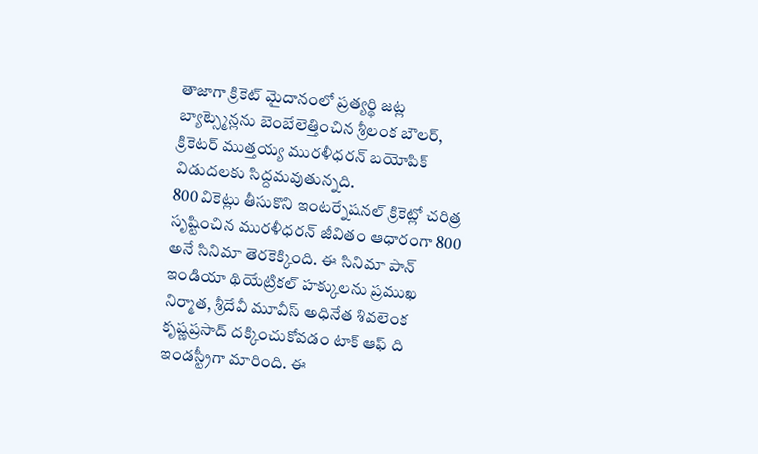తాజాగా క్రికెట్ మైదానంలో ప్రత్యర్థి జట్ల బ్యాట్స్మెన్లను బెంబేలెత్తించిన శ్రీలంక బౌలర్, క్రికెటర్ ముత్తయ్య మురళీధరన్ బయోపిక్ విడుదలకు సిద్దమవుతున్నది.
800 వికెట్లు తీసుకొని ఇంటర్నేషనల్ క్రికెట్లో చరిత్ర సృష్టించిన మురళీధరన్ జీవితం ఆధారంగా 800 అనే సినిమా తెరకెక్కింది. ఈ సినిమా పాన్ ఇండియా థియేట్రికల్ హక్కులను ప్రముఖ నిర్మాత, శ్రీదేవీ మూవీస్ అధినేత శివలెంక కృష్ణప్రసాద్ దక్కించుకోవడం టాక్ ఆఫ్ ది ఇండస్ట్రీగా మారింది. ఈ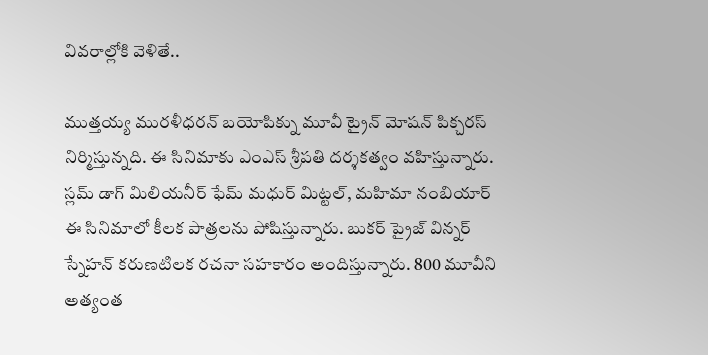వివరాల్లోకి వెళితే..

ముత్తయ్య మురళీధరన్ బయోపిక్ను మూవీ ట్రైన్ మోషన్ పిక్చరస్ నిర్మిస్తున్నది. ఈ సినిమాకు ఎంఎస్ శ్రీపతి దర్శకత్వం వహిస్తున్నారు. స్లమ్ డాగ్ మిలియనీర్ ఫేమ్ మధుర్ మిట్టల్, మహిమా నంబియార్ ఈ సినిమాలో కీలక పాత్రలను పోషిస్తున్నారు. బుకర్ ప్రైజ్ విన్నర్ స్నేహన్ కరుణటిలక రచనా సహకారం అందిస్తున్నారు. 800 మూవీని అత్యంత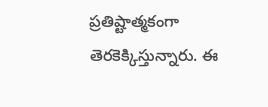ప్రతిష్టాత్మకంగా తెరకెక్కిస్తున్నారు. ఈ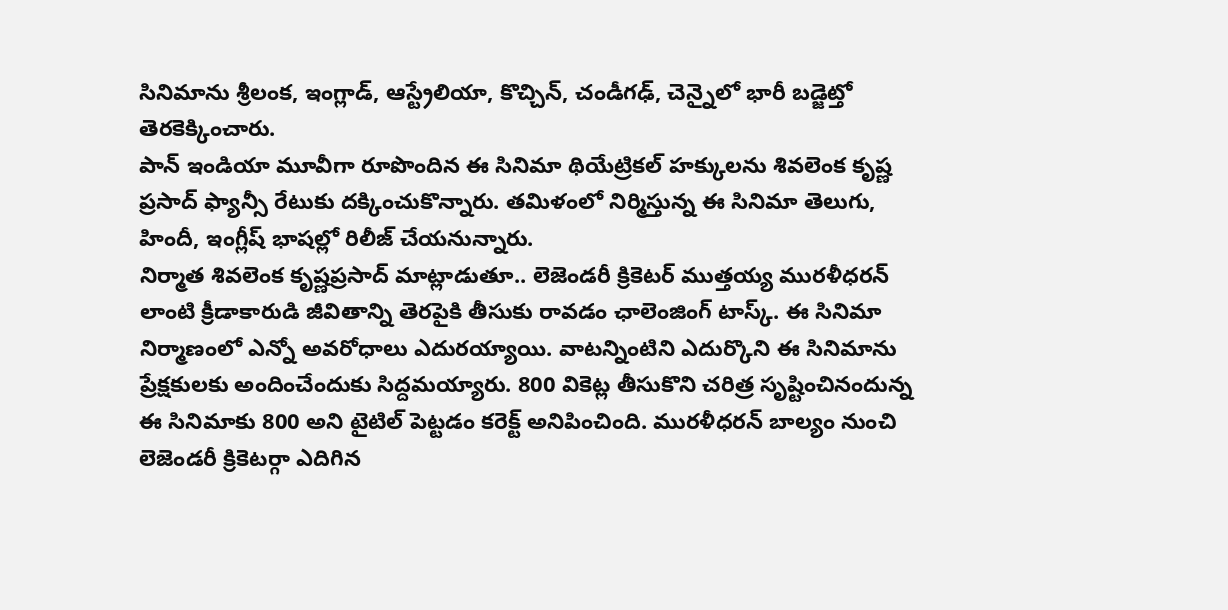సినిమాను శ్రీలంక, ఇంగ్లాడ్, ఆస్ట్రేలియా, కొచ్చిన్, చండీగఢ్, చెన్నైలో భారీ బడ్జెట్తో తెరకెక్కించారు.
పాన్ ఇండియా మూవీగా రూపొందిన ఈ సినిమా థియేట్రికల్ హక్కులను శివలెంక కృష్ణ ప్రసాద్ ఫ్యాన్సీ రేటుకు దక్కించుకొన్నారు. తమిళంలో నిర్మిస్తున్న ఈ సినిమా తెలుగు, హిందీ, ఇంగ్లీష్ భాషల్లో రిలీజ్ చేయనున్నారు.
నిర్మాత శివలెంక కృష్ణప్రసాద్ మాట్లాడుతూ.. లెజెండరీ క్రికెటర్ ముత్తయ్య మురళీధరన్ లాంటి క్రీడాకారుడి జీవితాన్ని తెరపైకి తీసుకు రావడం ఛాలెంజింగ్ టాస్క్. ఈ సినిమా నిర్మాణంలో ఎన్నో అవరోధాలు ఎదురయ్యాయి. వాటన్నింటిని ఎదుర్కొని ఈ సినిమాను ప్రేక్షకులకు అందించేందుకు సిద్దమయ్యారు. 800 వికెట్ల తీసుకొని చరిత్ర సృష్టించినందున్న ఈ సినిమాకు 800 అని టైటిల్ పెట్టడం కరెక్ట్ అనిపించింది. మురళీధరన్ బాల్యం నుంచి లెజెండరీ క్రికెటర్గా ఎదిగిన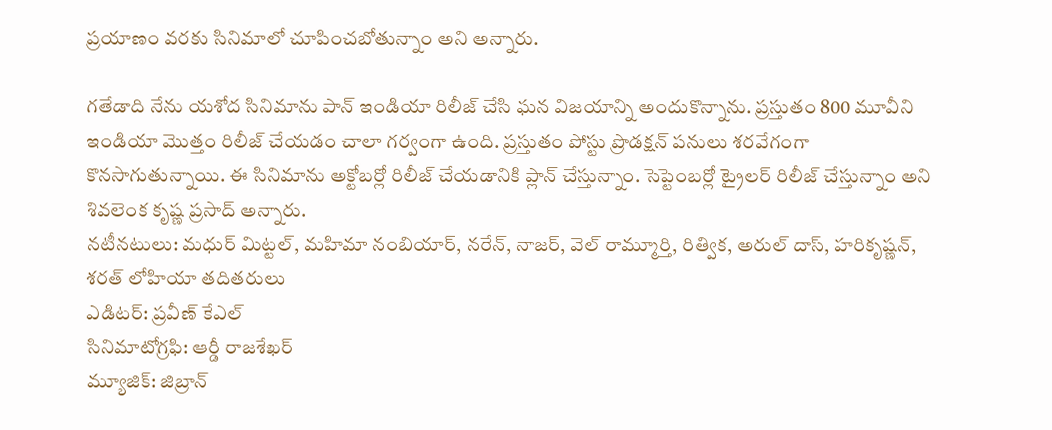ప్రయాణం వరకు సినిమాలో చూపించబోతున్నాం అని అన్నారు.

గతేడాది నేను యశోద సినిమాను పాన్ ఇండియా రిలీజ్ చేసి ఘన విజయాన్ని అందుకొన్నాను. ప్రస్తుతం 800 మూవీని ఇండియా మొత్తం రిలీజ్ చేయడం చాలా గర్వంగా ఉంది. ప్రస్తుతం పోస్టు ప్రొడక్షన్ పనులు శరవేగంగా కొనసాగుతున్నాయి. ఈ సినిమాను అక్టోబర్లో రిలీజ్ చేయడానికి ప్లాన్ చేస్తున్నాం. సెప్టెంబర్లో ట్రైలర్ రిలీజ్ చేస్తున్నాం అని శివలెంక కృష్ణ ప్రసాద్ అన్నారు.
నటీనటులు: మధుర్ మిట్టల్, మహిమా నంబియార్, నరేన్, నాజర్, వెల్ రామ్మూర్తి, రిత్విక, అరుల్ దాస్, హరికృష్ణన్, శరత్ లోహియా తదితరులు
ఎడిటర్: ప్రవీణ్ కేఎల్
సినిమాటోగ్రఫి: ఆర్డీ రాజశేఖర్
మ్యూజిక్: జిబ్రాన్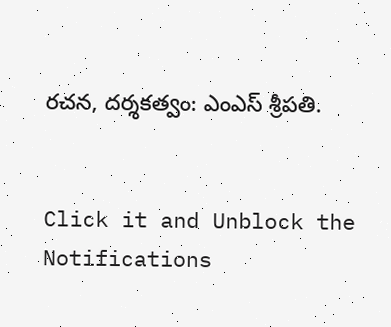రచన, దర్శకత్వం: ఎంఎస్ శ్రీపతి.


Click it and Unblock the Notifications